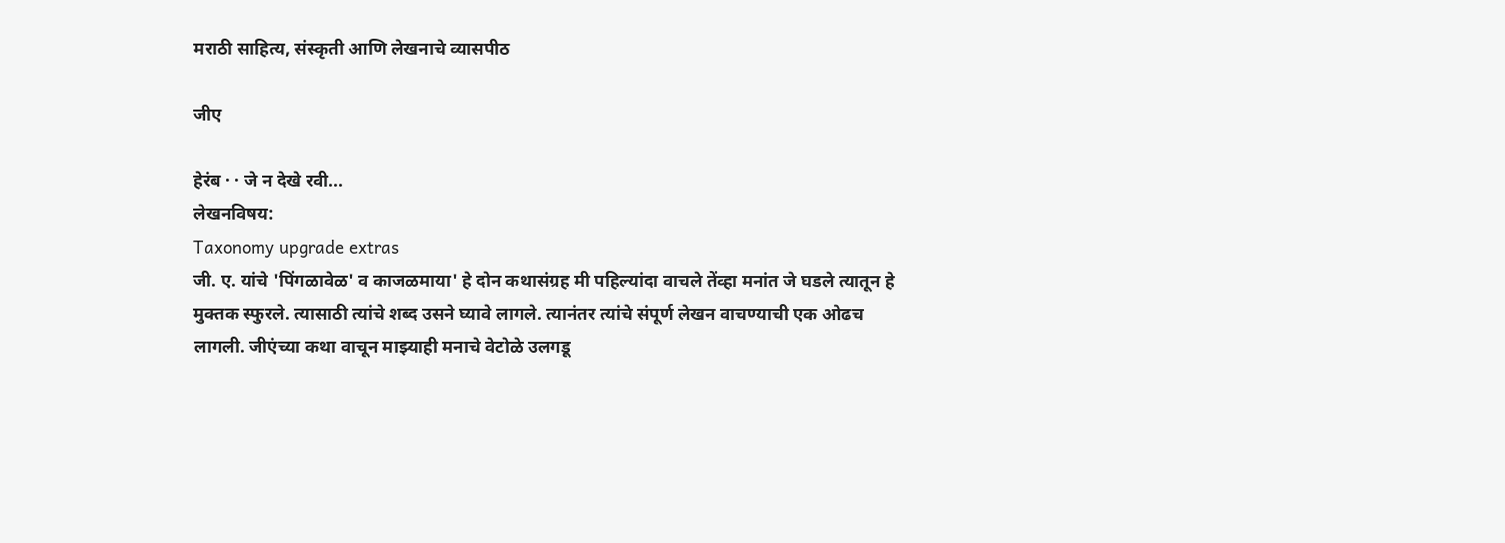मराठी साहित्य, संस्कृती आणि लेखनाचे व्यासपीठ

जीए

हेरंब · · जे न देखे रवी...
लेखनविषय:
Taxonomy upgrade extras
जी. ए. यांचे 'पिंगळावेळ' व काजळमाया' हे दोन कथासंग्रह मी पहिल्यांदा वाचले तेंव्हा मनांत जे घडले त्यातून हे मुक्तक स्फुरले. त्यासाठी त्यांचे शब्द उसने घ्यावे लागले. त्यानंतर त्यांचे संपूर्ण लेखन वाचण्याची एक ओढच लागली. जीएंच्या कथा वाचून माझ्याही मनाचे वेटोळे उलगडू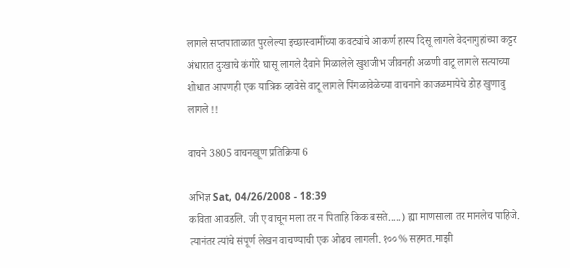लागले सप्तपाताळात पुरलेल्या इच्छास्वामींच्या कवट्यांचे आकर्ण हास्य दिसू लागले वेदनागुहांच्या कट्टर अंधारात दुःखाचे कंगोरे घासू लागले दैवाने मिळालेले खुशजीभ जीवनही अळणी वाटू लागले सत्याच्या शोधात आपणही एक यात्रिक व्हावेसे वाटू लागले पिंगळावेळेच्या वाचनाने काजळमायेचे डोह खुणावु लागले !!

वाचने 3805 वाचनखूण प्रतिक्रिया 6

अभिज्ञ Sat, 04/26/2008 - 18:39
कविता आवडलि. जी ए वाचून मला तर न पिताहि किक बसते.....) ह्या माणसाला तर मानलेच पाहिजे. त्यानंतर त्यांचे संपूर्ण लेखन वाचण्याची एक ओढच लागली. १००% सहमत.माझी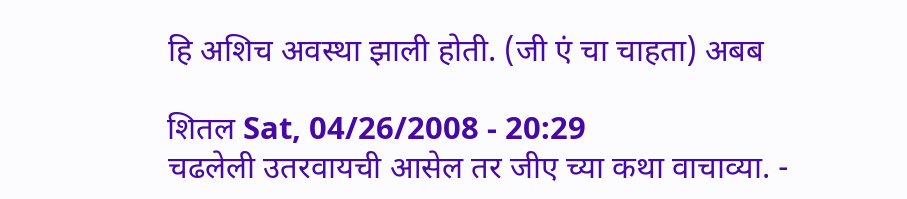हि अशिच अवस्था झाली होती. (जी एं चा चाहता) अबब

शितल Sat, 04/26/2008 - 20:29
चढलेली उतरवायची आसेल तर जीए च्या कथा वाचाव्या. -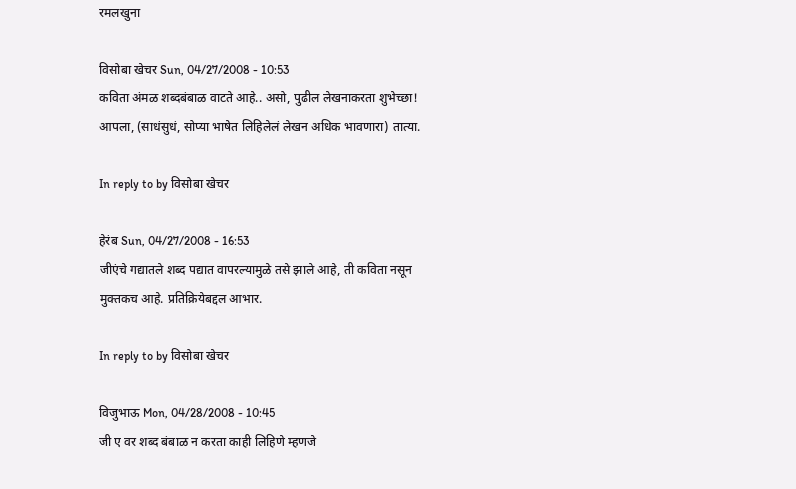रमलखुना

विसोबा खेचर Sun, 04/27/2008 - 10:53
कविता अंमळ शब्दबंबाळ वाटते आहे.. असो, पुढील लेखनाकरता शुभेच्छा! आपला, (साधंसुधं, सोप्या भाषेत लिहिलेलं लेखन अधिक भावणारा) तात्या.

In reply to by विसोबा खेचर

हेरंब Sun, 04/27/2008 - 16:53
जीएंचे गद्यातले शब्द पद्यात वापरल्यामुळे तसे झाले आहे, ती कविता नसून मुक्तकच आहे. प्रतिक्रियेबद्दल आभार.

In reply to by विसोबा खेचर

विजुभाऊ Mon, 04/28/2008 - 10:45
जी ए वर शब्द बंबाळ न करता काही लिहिणे म्हणजे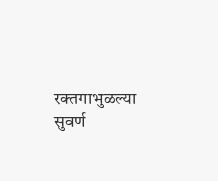रक्तगाभुळल्या सुवर्ण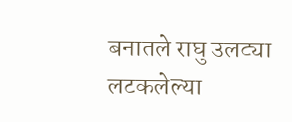बनातले राघु उलट्या लटकलेल्या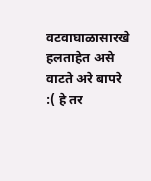वटवाघाळासारखे हलताहेत असे वाटते अरे बापरे :( हे तर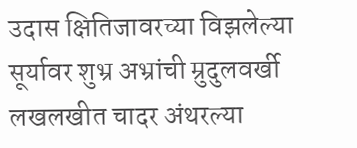उदास क्षितिजावरच्या विझलेल्या सूर्यावर शुभ्र अभ्रांची म्रुदुलवर्खी लखलखीत चादर अंथरल्या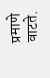प्रमाणे वाटते.